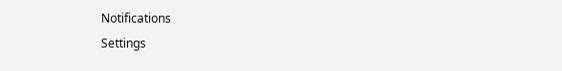Notifications
Settings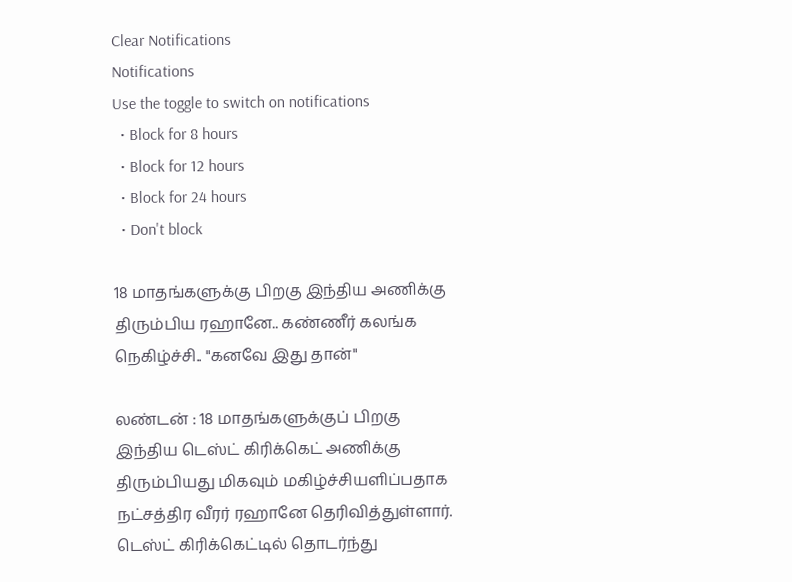Clear Notifications
Notifications
Use the toggle to switch on notifications
  • Block for 8 hours
  • Block for 12 hours
  • Block for 24 hours
  • Don't block

18 மாதங்களுக்கு பிறகு இந்திய அணிக்கு திரும்பிய ரஹானே.. கண்ணீர் கலங்க நெகிழ்ச்சி.. "கனவே இது தான்"

லண்டன் : 18 மாதங்களுக்குப் பிறகு இந்திய டெஸ்ட் கிரிக்கெட் அணிக்கு திரும்பியது மிகவும் மகிழ்ச்சியளிப்பதாக நட்சத்திர வீரர் ரஹானே தெரிவித்துள்ளார். டெஸ்ட் கிரிக்கெட்டில் தொடர்ந்து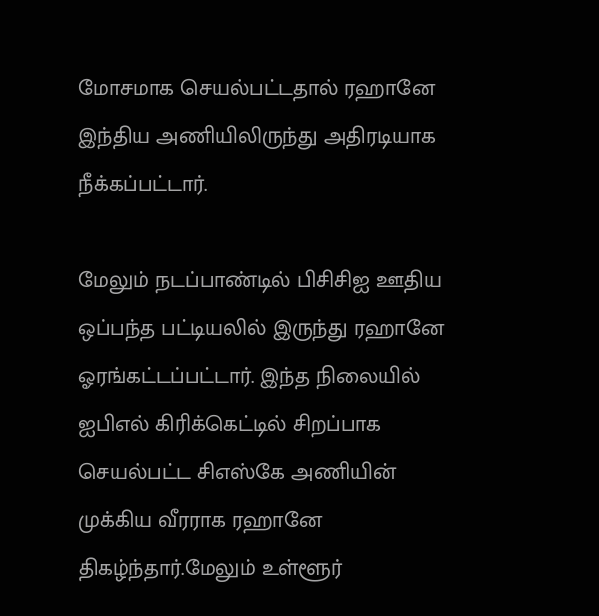மோசமாக செயல்பட்டதால் ரஹானே இந்திய அணியிலிருந்து அதிரடியாக நீக்கப்பட்டார்.

மேலும் நடப்பாண்டில் பிசிசிஐ ஊதிய ஒப்பந்த பட்டியலில் இருந்து ரஹானே ஓரங்கட்டப்பட்டார். இந்த நிலையில் ஐபிஎல் கிரிக்கெட்டில் சிறப்பாக செயல்பட்ட சிஎஸ்கே அணியின் முக்கிய வீரராக ரஹானே திகழ்ந்தார்.மேலும் உள்ளூர்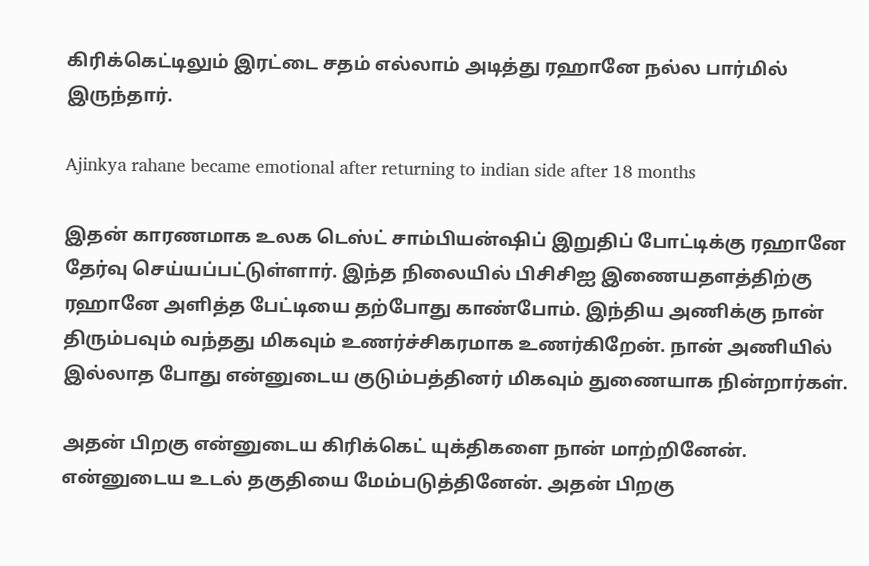கிரிக்கெட்டிலும் இரட்டை சதம் எல்லாம் அடித்து ரஹானே நல்ல பார்மில் இருந்தார்.

Ajinkya rahane became emotional after returning to indian side after 18 months

இதன் காரணமாக உலக டெஸ்ட் சாம்பியன்ஷிப் இறுதிப் போட்டிக்கு ரஹானே தேர்வு செய்யப்பட்டுள்ளார். இந்த நிலையில் பிசிசிஐ இணையதளத்திற்கு ரஹானே அளித்த பேட்டியை தற்போது காண்போம். இந்திய அணிக்கு நான் திரும்பவும் வந்தது மிகவும் உணர்ச்சிகரமாக உணர்கிறேன். நான் அணியில் இல்லாத போது என்னுடைய குடும்பத்தினர் மிகவும் துணையாக நின்றார்கள்.

அதன் பிறகு என்னுடைய கிரிக்கெட் யுக்திகளை நான் மாற்றினேன். என்னுடைய உடல் தகுதியை மேம்படுத்தினேன். அதன் பிறகு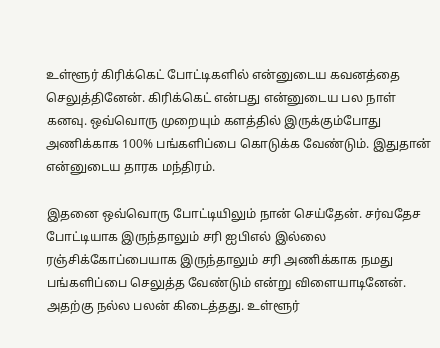உள்ளூர் கிரிக்கெட் போட்டிகளில் என்னுடைய கவனத்தை செலுத்தினேன். கிரிக்கெட் என்பது என்னுடைய பல நாள் கனவு. ஒவ்வொரு முறையும் களத்தில் இருக்கும்போது அணிக்காக 100% பங்களிப்பை கொடுக்க வேண்டும். இதுதான் என்னுடைய தாரக மந்திரம்.

இதனை ஒவ்வொரு போட்டியிலும் நான் செய்தேன். சர்வதேச போட்டியாக இருந்தாலும் சரி ஐபிஎல் இல்லை ரஞ்சிக்கோப்பையாக இருந்தாலும் சரி அணிக்காக நமது பங்களிப்பை செலுத்த வேண்டும் என்று விளையாடினேன். அதற்கு நல்ல பலன் கிடைத்தது. உள்ளூர்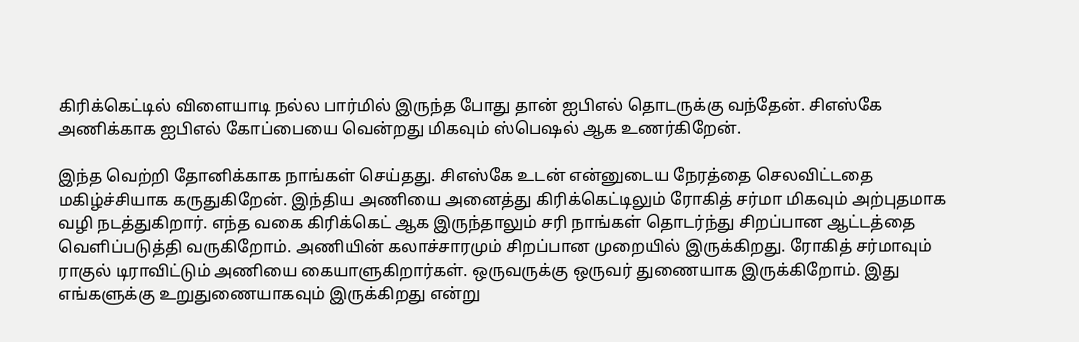கிரிக்கெட்டில் விளையாடி நல்ல பார்மில் இருந்த போது தான் ஐபிஎல் தொடருக்கு வந்தேன். சிஎஸ்கே அணிக்காக ஐபிஎல் கோப்பையை வென்றது மிகவும் ஸ்பெஷல் ஆக உணர்கிறேன்.

இந்த வெற்றி தோனிக்காக நாங்கள் செய்தது. சிஎஸ்கே உடன் என்னுடைய நேரத்தை செலவிட்டதை மகிழ்ச்சியாக கருதுகிறேன். இந்திய அணியை அனைத்து கிரிக்கெட்டிலும் ரோகித் சர்மா மிகவும் அற்புதமாக வழி நடத்துகிறார். எந்த வகை கிரிக்கெட் ஆக இருந்தாலும் சரி நாங்கள் தொடர்ந்து சிறப்பான ஆட்டத்தை வெளிப்படுத்தி வருகிறோம். அணியின் கலாச்சாரமும் சிறப்பான முறையில் இருக்கிறது. ரோகித் சர்மாவும் ராகுல் டிராவிட்டும் அணியை கையாளுகிறார்கள். ஒருவருக்கு ஒருவர் துணையாக இருக்கிறோம். இது எங்களுக்கு உறுதுணையாகவும் இருக்கிறது என்று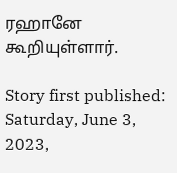ரஹானே கூறியுள்ளார்.

Story first published: Saturday, June 3, 2023,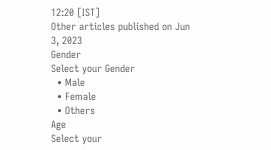12:20 [IST]
Other articles published on Jun 3, 2023
Gender
Select your Gender
  • Male
  • Female
  • Others
Age
Select your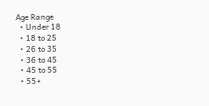Age Range
  • Under 18
  • 18 to 25
  • 26 to 35
  • 36 to 45
  • 45 to 55
  • 55+